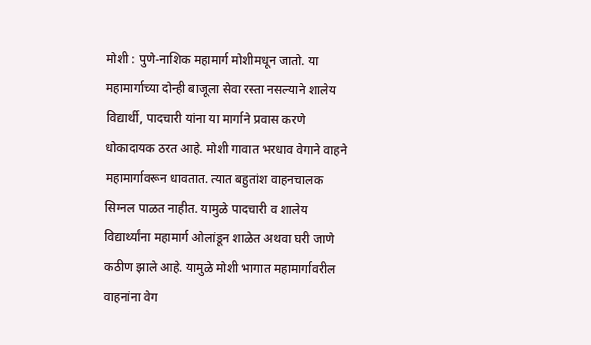मोशी : पुणे-नाशिक महामार्ग मोशीमधून जातो. या महामार्गाच्या दोन्ही बाजूला सेवा रस्ता नसल्याने शालेय विद्यार्थी, पादचारी यांना या मार्गाने प्रवास करणे धोकादायक ठरत आहे. मोशी गावात भरधाव वेगाने वाहने महामार्गावरून धावतात. त्यात बहुतांश वाहनचालक सिग्नल पाळत नाहीत. यामुळे पादचारी व शालेय विद्यार्थ्यांना महामार्ग ओलांडून शाळेत अथवा घरी जाणे कठीण झाले आहे. यामुळे मोशी भागात महामार्गावरील वाहनांना वेग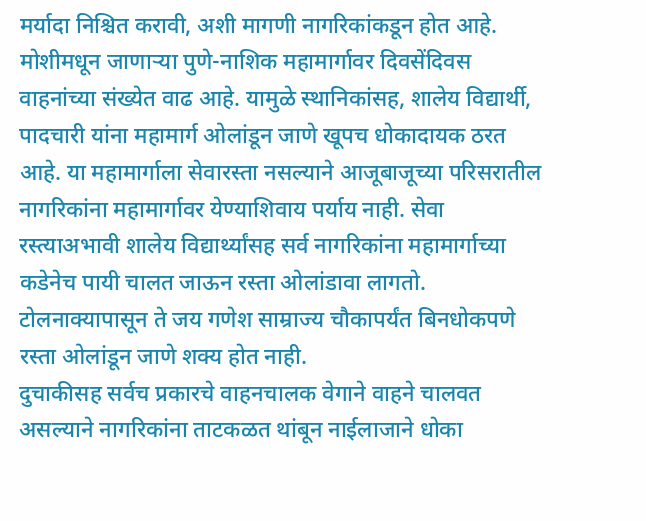मर्यादा निश्चित करावी, अशी मागणी नागरिकांकडून होत आहे.
मोशीमधून जाणाऱ्या पुणे-नाशिक महामार्गावर दिवसेंदिवस वाहनांच्या संख्येत वाढ आहे. यामुळे स्थानिकांसह, शालेय विद्यार्थी, पादचारी यांना महामार्ग ओलांडून जाणे खूपच धोकादायक ठरत आहे. या महामार्गाला सेवारस्ता नसल्याने आजूबाजूच्या परिसरातील नागरिकांना महामार्गावर येण्याशिवाय पर्याय नाही. सेवा रस्त्याअभावी शालेय विद्यार्थ्यांसह सर्व नागरिकांना महामार्गाच्या कडेनेच पायी चालत जाऊन रस्ता ओलांडावा लागतो. टोलनाक्यापासून ते जय गणेश साम्राज्य चौकापर्यंत बिनधोकपणे रस्ता ओलांडून जाणे शक्य होत नाही.
दुचाकीसह सर्वच प्रकारचे वाहनचालक वेगाने वाहने चालवत असल्याने नागरिकांना ताटकळत थांबून नाईलाजाने धोका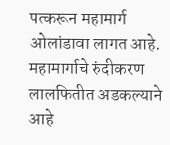पत्करून महामार्ग ओलांडावा लागत आहे. महामार्गाचे रुंदीकरण लालफितीत अडकल्याने आहे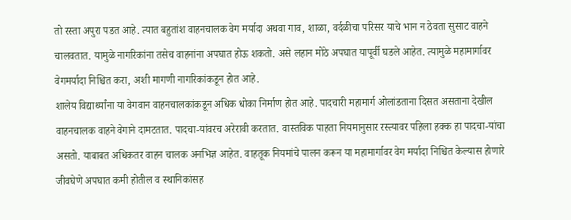तो रस्ता अपुरा पडत आहे. त्यात बहुतांश वाहनचालक वेग मर्यादा अथवा गाव, शाळा, वर्दळीचा परिसर याचे भान न ठेवता सुसाट वाहने चालवतात. यामुळे नागरिकांना तसेच वाहनांना अपघात होऊ शकतो. असे लहान मोठे अपघात यापूर्वी घडले आहेत. त्यामुळे महामार्गावर वेगमर्यादा निश्चित करा, अशी मागणी नागरिकांकडून होत आहे.
शालेय विद्यार्थ्यांना या वेगवान वाहनचालकांकडून अधिक धोका निर्माण होत आहे. पादचारी महामार्ग ओलांडताना दिसत असताना देखील वाहनचालक वाहने वेगाने दामटतात. पादचा-यांवरच अरेरावी करतात. वास्तविक पाहता नियमानुसार रस्त्यावर पहिला हक्क हा पादचा-यांचा असतो. याबाबत अधिकतर वाहन चालक अनभिज्ञ आहेत. वाहतूक नियमांचे पालन करून या महामार्गावर वेग मर्यादा निश्चित केल्यास होणारे जीवघेणे अपघात कमी होतील व स्थानिकांसह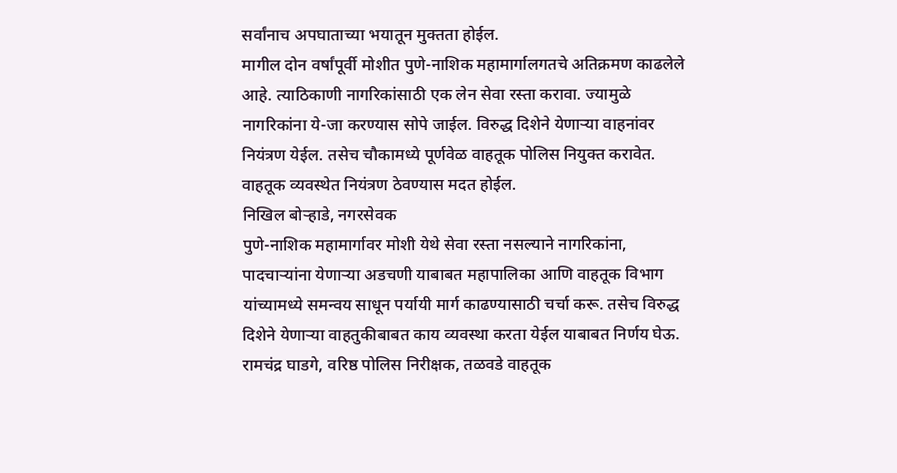सर्वांनाच अपघाताच्या भयातून मुक्तता होईल.
मागील दोन वर्षांपूर्वी मोशीत पुणे-नाशिक महामार्गालगतचे अतिक्रमण काढलेले आहे. त्याठिकाणी नागरिकांसाठी एक लेन सेवा रस्ता करावा. ज्यामुळे नागरिकांना ये-जा करण्यास सोपे जाईल. विरुद्ध दिशेने येणाऱ्या वाहनांवर नियंत्रण येईल. तसेच चौकामध्ये पूर्णवेळ वाहतूक पोलिस नियुक्त करावेत. वाहतूक व्यवस्थेत नियंत्रण ठेवण्यास मदत होईल.
निखिल बोऱ्हाडे, नगरसेवक
पुणे-नाशिक महामार्गावर मोशी येथे सेवा रस्ता नसल्याने नागरिकांना, पादचाऱ्यांना येणाऱ्या अडचणी याबाबत महापालिका आणि वाहतूक विभाग यांच्यामध्ये समन्वय साधून पर्यायी मार्ग काढण्यासाठी चर्चा करू. तसेच विरुद्ध दिशेने येणाऱ्या वाहतुकीबाबत काय व्यवस्था करता येईल याबाबत निर्णय घेऊ.
रामचंद्र घाडगे, वरिष्ठ पोलिस निरीक्षक, तळवडे वाहतूक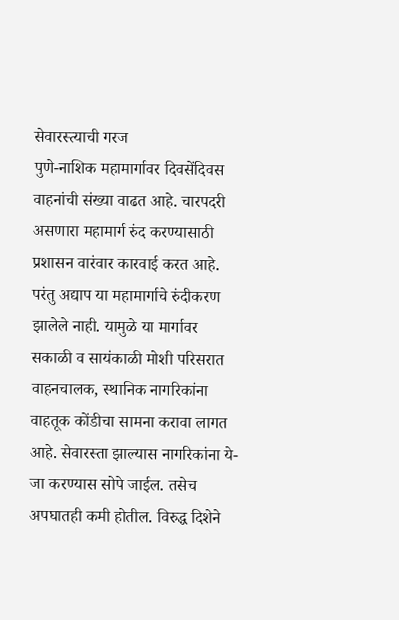सेवारस्त्याची गरज
पुणे-नाशिक महामार्गावर दिवसेंदिवस वाहनांची संख्या वाढत आहे. चारपदरी असणारा महामार्ग रुंद करण्यासाठी प्रशासन वारंवार कारवाई करत आहे. परंतु अद्याप या महामार्गाचे रुंदीकरण झालेले नाही. यामुळे या मार्गावर सकाळी व सायंकाळी मोशी परिसरात वाहनचालक, स्थानिक नागरिकांना वाहतूक कोंडीचा सामना करावा लागत आहे. सेवारस्ता झाल्यास नागरिकांना ये-जा करण्यास सोपे जाईल. तसेच अपघातही कमी होतील. विरुद्ध दिशेने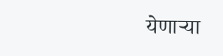येणाऱ्या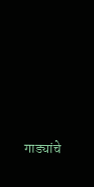गाड्यांचे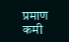प्रमाण कमी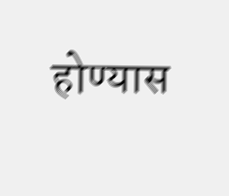होण्यास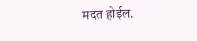मदत होईल.